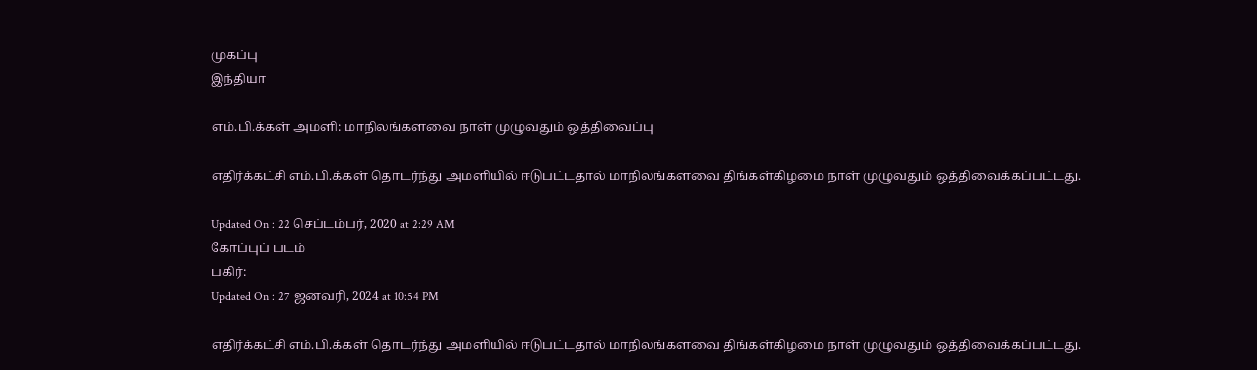முகப்பு
இந்தியா

எம்.பி.க்கள் அமளி: மாநிலங்களவை நாள் முழுவதும் ஒத்திவைப்பு

எதிர்க்கட்சி எம்.பி.க்கள் தொடர்ந்து அமளியில் ஈடுபட்டதால் மாநிலங்களவை திங்கள்கிழமை நாள் முழுவதும் ஒத்திவைக்கப்பட்டது.

Updated On : 22 செப்டம்பர், 2020 at 2:29 AM
கோப்புப் படம்
பகிர்:
Updated On : 27 ஜனவரி, 2024 at 10:54 PM

எதிர்க்கட்சி எம்.பி.க்கள் தொடர்ந்து அமளியில் ஈடுபட்டதால் மாநிலங்களவை திங்கள்கிழமை நாள் முழுவதும் ஒத்திவைக்கப்பட்டது.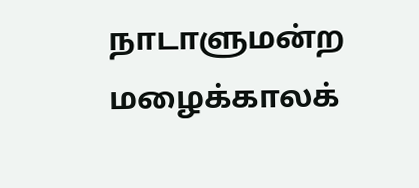நாடாளுமன்ற மழைக்காலக்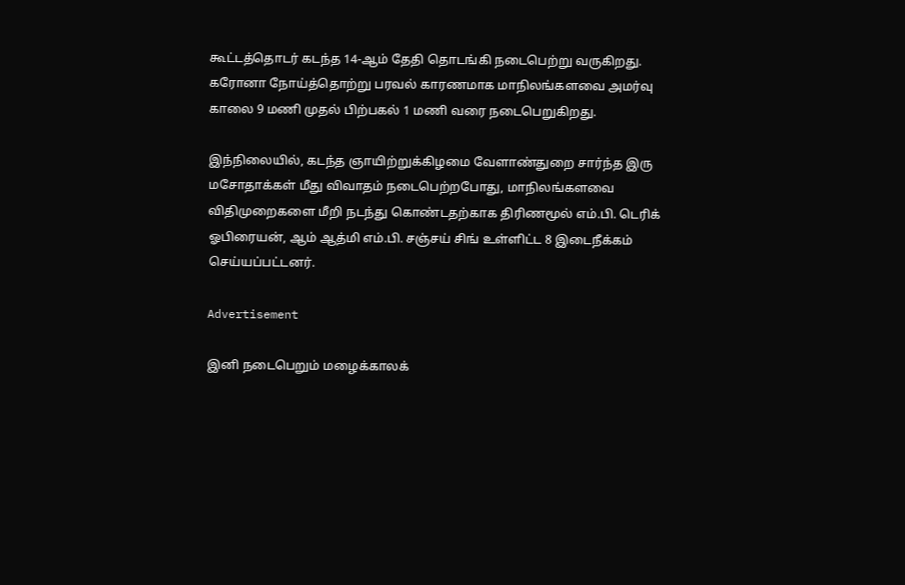கூட்டத்தொடர் கடந்த 14-ஆம் தேதி தொடங்கி நடைபெற்று வருகிறது. கரோனா நோய்த்தொற்று பரவல் காரணமாக மாநிலங்களவை அமர்வு காலை 9 மணி முதல் பிற்பகல் 1 மணி வரை நடைபெறுகிறது.

இந்நிலையில், கடந்த ஞாயிற்றுக்கிழமை வேளாண்துறை சார்ந்த இரு மசோதாக்கள் மீது விவாதம் நடைபெற்றபோது, மாநிலங்களவை விதிமுறைகளை மீறி நடந்து கொண்டதற்காக திரிணமூல் எம்.பி. டெரிக் ஓபிரையன், ஆம் ஆத்மி எம்.பி. சஞ்சய் சிங் உள்ளிட்ட 8 இடைநீக்கம் செய்யப்பட்டனர்.

Advertisement

இனி நடைபெறும் மழைக்காலக்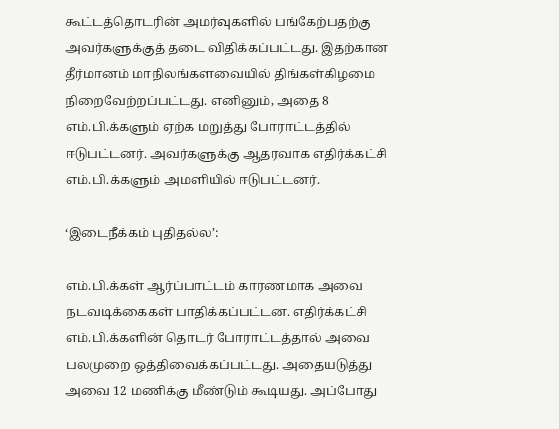கூட்டத்தொடரின் அமர்வுகளில் பங்கேற்பதற்கு அவர்களுக்குத் தடை விதிக்கப்பட்டது. இதற்கான தீர்மானம் மாநிலங்களவையில் திங்கள்கிழமை நிறைவேற்றப்பட்டது. எனினும், அதை 8 எம்.பி.க்களும் ஏற்க மறுத்து போராட்டத்தில் ஈடுபட்டனர். அவர்களுக்கு ஆதரவாக எதிர்க்கட்சி எம்.பி.க்களும் அமளியில் ஈடுபட்டனர்.

‘இடைநீக்கம் புதிதல்ல’:

எம்.பி.க்கள் ஆர்ப்பாட்டம் காரணமாக அவை நடவடிக்கைகள் பாதிக்கப்பட்டன. எதிர்க்கட்சி எம்.பி.க்களின் தொடர் போராட்டத்தால் அவை பலமுறை ஒத்திவைக்கப்பட்டது. அதையடுத்து அவை 12 மணிக்கு மீண்டும் கூடியது. அப்போது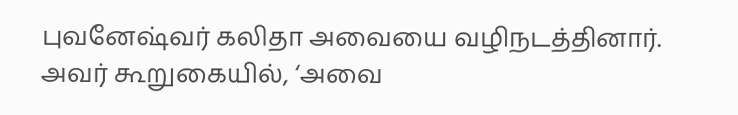புவனேஷ்வர் கலிதா அவையை வழிநடத்தினார். அவர் கூறுகையில், ‘அவை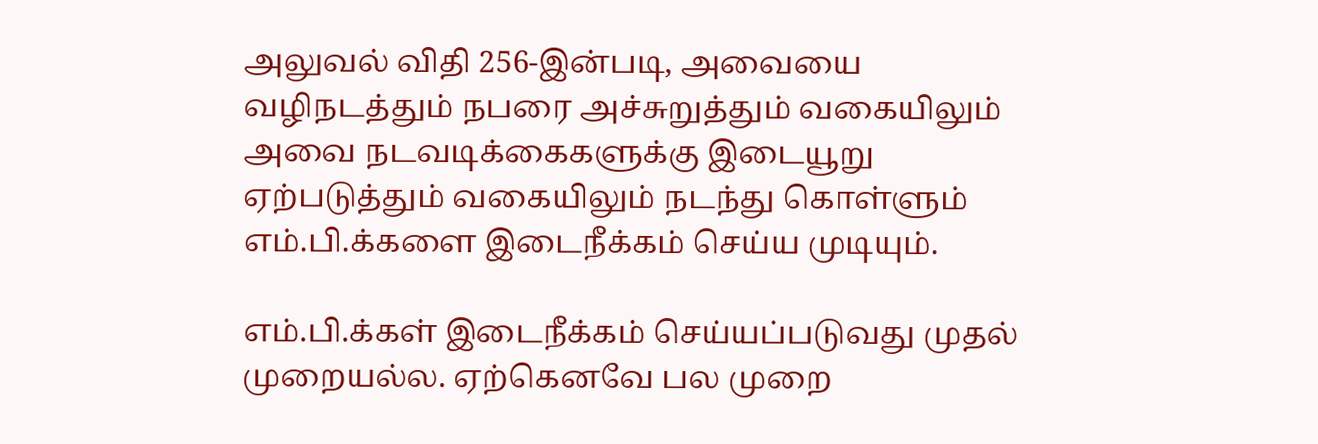அலுவல் விதி 256-இன்படி, அவையை வழிநடத்தும் நபரை அச்சுறுத்தும் வகையிலும் அவை நடவடிக்கைகளுக்கு இடையூறு ஏற்படுத்தும் வகையிலும் நடந்து கொள்ளும் எம்.பி.க்களை இடைநீக்கம் செய்ய முடியும்.

எம்.பி.க்கள் இடைநீக்கம் செய்யப்படுவது முதல் முறையல்ல. ஏற்கெனவே பல முறை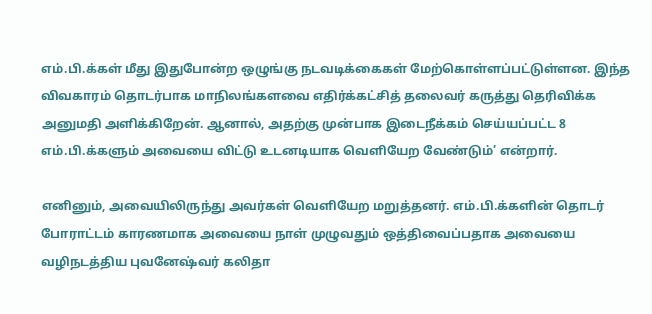எம்.பி.க்கள் மீது இதுபோன்ற ஒழுங்கு நடவடிக்கைகள் மேற்கொள்ளப்பட்டுள்ளன. இந்த விவகாரம் தொடர்பாக மாநிலங்களவை எதிர்க்கட்சித் தலைவர் கருத்து தெரிவிக்க அனுமதி அளிக்கிறேன். ஆனால், அதற்கு முன்பாக இடைநீக்கம் செய்யப்பட்ட 8 எம்.பி.க்களும் அவையை விட்டு உடனடியாக வெளியேற வேண்டும்’ என்றார்.

எனினும், அவையிலிருந்து அவர்கள் வெளியேற மறுத்தனர். எம்.பி.க்களின் தொடர் போராட்டம் காரணமாக அவையை நாள் முழுவதும் ஒத்திவைப்பதாக அவையை வழிநடத்திய புவனேஷ்வர் கலிதா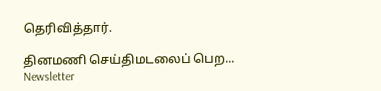தெரிவித்தார்.

தினமணி செய்திமடலைப் பெற... Newsletter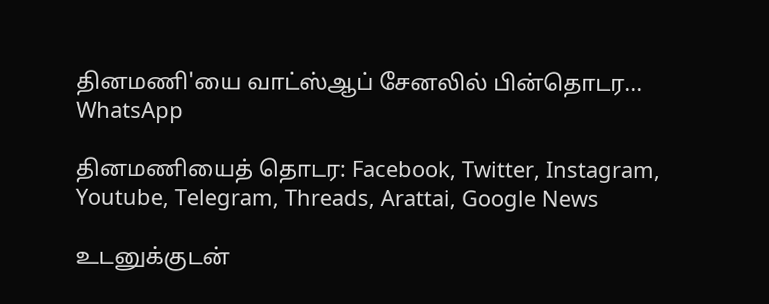தினமணி'யை வாட்ஸ்ஆப் சேனலில் பின்தொடர... WhatsApp

தினமணியைத் தொடர: Facebook, Twitter, Instagram, Youtube, Telegram, Threads, Arattai, Google News

உடனுக்குடன்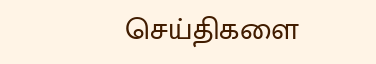செய்திகளை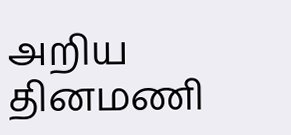அறிய தினமணி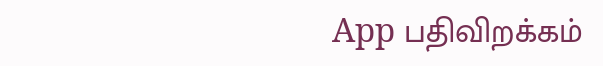App பதிவிறக்கம்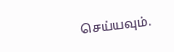செய்யவும்.